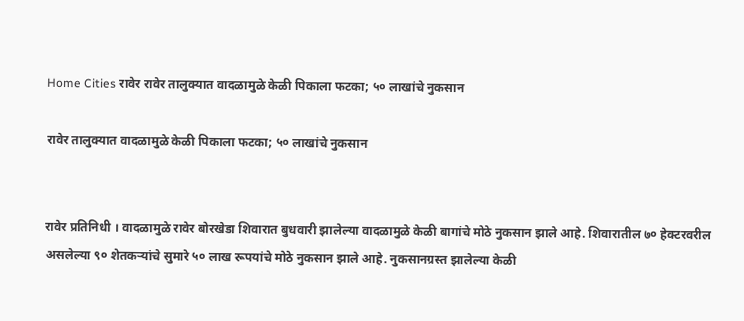Home Cities रावेर रावेर तालुक्यात वादळामुळे केळी पिकाला फटका; ५० लाखांचे नुकसान

रावेर तालुक्यात वादळामुळे केळी पिकाला फटका; ५० लाखांचे नुकसान


रावेर प्रतिनिधी । वादळामुळे रावेर बोरखेडा शिवारात बुधवारी झालेल्या वादळामुळे केळी बागांचे मोठे नुकसान झाले आहे. शिवारातील ७० हेक्टरवरील असलेल्या ९० शेतकऱ्यांचे सुमारे ५० लाख रूपयांचे मोठे नुकसान झाले आहे. नुकसानग्रस्त झालेल्या केळी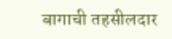बागाची तहसीलदार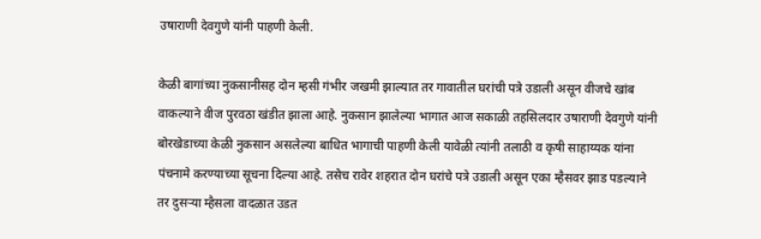उषाराणी देवगुणे यांनी पाहणी केली.

केळी बागांच्या नुकसानीसह दोन म्हसी गंभीर जखमी झाल्यात तर गावातील घरांची पत्रे उडाली असून वीजचे खांब वाकल्याने वीज पुरवठा खंडीत झाला आहे. नुकसान झालेल्या भागात आज सकाळी तहसिलदार उषाराणी देवगुणे यांनी बोरखेडाच्या केळी नुकसान असलेल्या बाधित भागाची पाहणी केली यावेळी त्यांनी तलाठी व कृषी साहाय्यक यांना पंचनामे करण्याच्या सूचना दिल्या आहे. तसेच रावेर शहरात दोन घरांचे पत्रे उडाली असून एका म्हैसवर झाड पडल्याने तर दुसऱ्या म्हैसला वादळात उडत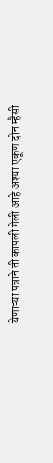येणाऱ्या पत्राने ती कापली गेली आहे अश्या एकूण दोन म्हैसी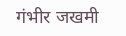गंभीर जखमी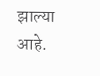झाल्या आहे.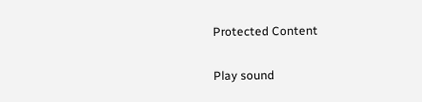Protected Content

Play sound